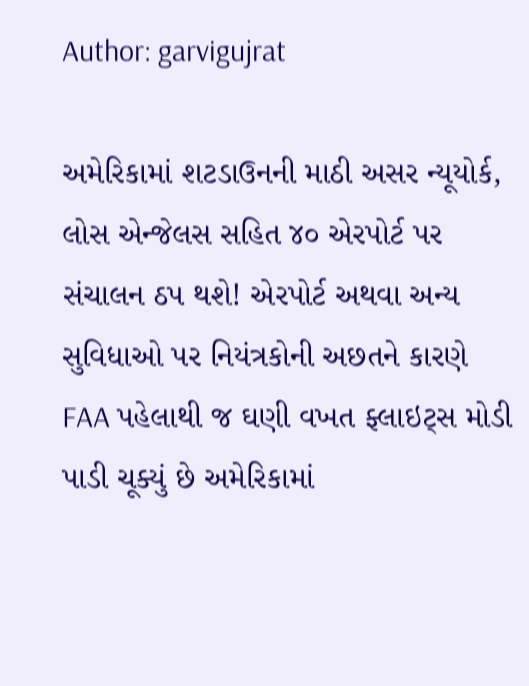Author: garvigujrat

અમેરિકામાં શટડાઉનની માઠી અસર ન્યૂયોર્ક, લોસ એન્જેલસ સહિત ૪૦ એરપોર્ટ પર સંચાલન ઠપ થશે! એરપોર્ટ અથવા અન્ય સુવિધાઓ પર નિયંત્રકોની અછતને કારણે FAA પહેલાથી જ ઘણી વખત ફ્લાઇટ્સ મોડી પાડી ચૂક્યું છે અમેરિકામાં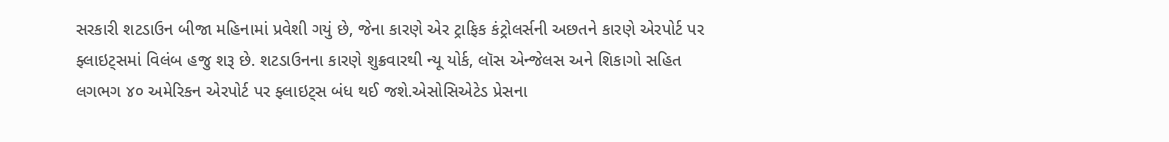સરકારી શટડાઉન બીજા મહિનામાં પ્રવેશી ગયું છે, જેના કારણે એર ટ્રાફિક કંટ્રોલર્સની અછતને કારણે એરપોર્ટ પર ફ્લાઇટ્સમાં વિલંબ હજુ શરૂ છે. શટડાઉનના કારણે શુક્રવારથી ન્યૂ યોર્ક, લૉસ એન્જેલસ અને શિકાગો સહિત લગભગ ૪૦ અમેરિકન એરપોર્ટ પર ફ્લાઇટ્સ બંધ થઈ જશે.એસોસિએટેડ પ્રેસના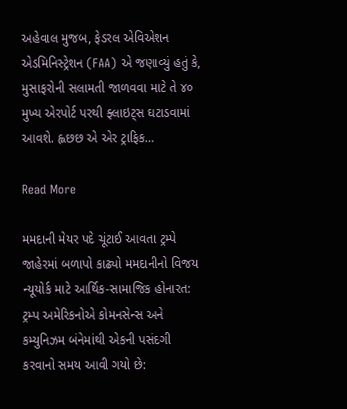અહેવાલ મુજબ, ફેડરલ એવિએશન એડમિનિસ્ટ્રેશન (FAA) એ જણાવ્યું હતું કે, મુસાફરોની સલામતી જાળવવા માટે તે ૪૦ મુખ્ય એરપોર્ટ પરથી ફ્લાઇટ્સ ઘટાડવામાં આવશે. હ્લછછ એ એર ટ્રાફિક…

Read More

મમદાની મેયર પદે ચૂંટાઈ આવતા ટ્રમ્પે જાહેરમાં બળાપો કાઢ્યો મમદાનીનો વિજય ન્યૂયોર્ક માટે આર્થિક-સામાજિક હોનારત: ટ્રમ્પ અમેરિકનોએ કોમનસેન્સ અને કમ્યુનિઝમ બંનેમાંથી એકની પસંદગી કરવાનો સમય આવી ગયો છે: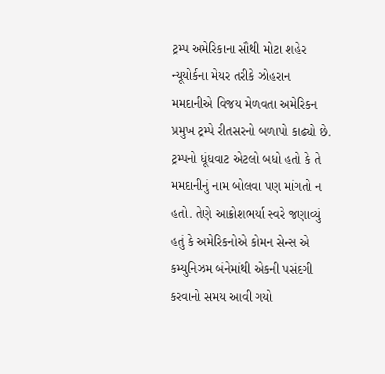ટ્રમ્પ અમેરિકાના સૌથી મોટા શહેર ન્યૂયોર્કના મેયર તરીકે ઝોહરાન મમદાનીએ વિજય મેળવતા અમેરિકન પ્રમુખ ટ્રમ્પે રીતસરનો બળાપો કાઢ્યો છે. ટ્રમ્પનો ધૂંધવાટ એટલો બધો હતો કે તે મમદાનીનું નામ બોલવા પણ માંગતો ન હતો. તેણે આક્રોશભર્યા સ્વરે જણાવ્યું હતું કે અમેરિકનોએ કોમન સેન્સ એ કમ્યુનિઝમ બંનેમાંથી એકની પસંદગી કરવાનો સમય આવી ગયો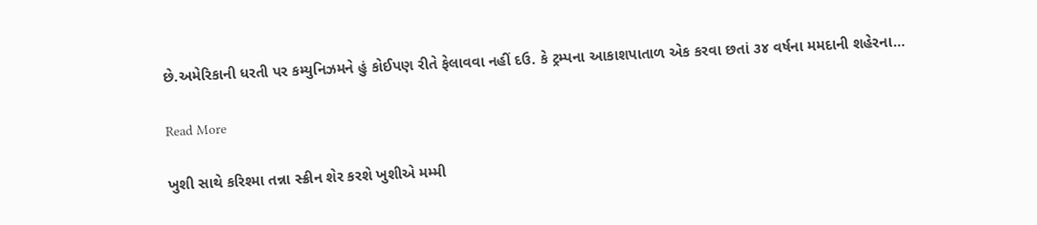છે.અમેરિકાની ધરતી પર કમ્યુનિઝમને હું કોઈપણ રીતે ફેલાવવા નહીં દઉ. કે ટ્રમ્પના આકાશપાતાળ એક કરવા છતાં ૩૪ વર્ષના મમદાની શહેરના…

Read More

ખુશી સાથે કરિશ્મા તન્ના સ્ક્રીન શેર કરશે ખુશીએ મમ્મી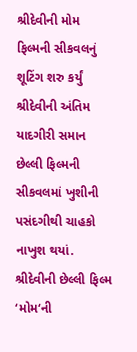શ્રીદેવીની મોમ ફિલ્મની સીકવલનું શૂટિંગ શરુ કર્યું શ્રીદેવીની અંતિમ યાદગીરી સમાન છેલ્લી ફિલ્મની સીકવલમાં ખુશીની પસંદગીથી ચાહકો નાખુશ થયાં. શ્રીદેવીની છેલ્લી ફિલ્મ ‘મોમ‘ની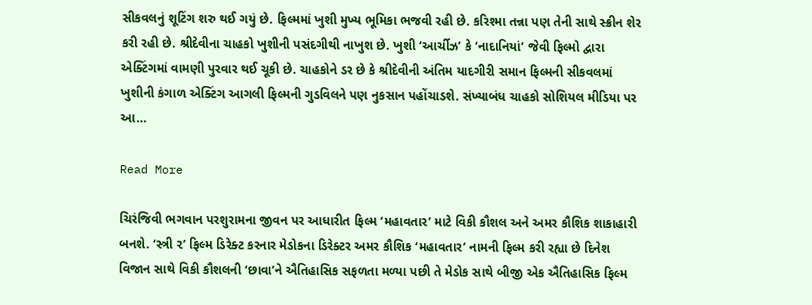સીકવલનું શૂટિંગ શરુ થઈ ગયું છે. ફિલ્મમાં ખુશી મુખ્ય ભૂમિકા ભજવી રહી છે. કરિશ્મા તન્ના પણ તેની સાથે સ્ક્રીન શેર કરી રહી છે. શ્રીદેવીના ચાહકો ખુશીની પસંદગીથી નાખુશ છે. ખુશી ‘આર્ચીઝ’ કે ‘નાદાનિયાં’ જેવી ફિલ્મો દ્વારા એક્ટિંગમાં વામણી પુરવાર થઈ ચૂકી છે. ચાહકોને ડર છે કે શ્રીદેવીની અંતિમ યાદગીરી સમાન ફિલ્મની સીકવલમાં ખુશીની કંગાળ એક્ટિંગ આગલી ફિલ્મની ગુડવિલને પણ નુકસાન પહોંચાડશે. સંખ્યાબંધ ચાહકો સોશિયલ મીડિયા પર આ…

Read More

ચિરંજિવી ભગવાન પરશુરામના જીવન પર આધારીત ફિલ્મ ‘મહાવતાર’ માટે વિકી કૌશલ અને અમર કૌશિક શાકાહારી બનશે. ‘સ્ત્રી ૨’ ફિલ્મ ડિરેક્ટ કરનાર મેડોકના ડિરેક્ટર અમર કૌશિક ‘મહાવતાર’ નામની ફિલ્મ કરી રહ્યા છે દિનેશ વિજાન સાથે વિકી કૌશલની ‘છાવા’ને ઐતિહાસિક સફળતા મળ્યા પછી તે મેડોક સાથે બીજી એક ઐતિહાસિક ફિલ્મ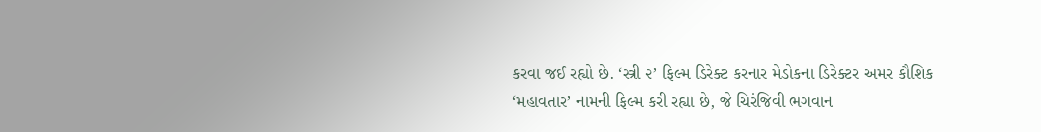કરવા જઈ રહ્યો છે. ‘સ્ત્રી ૨’ ફિલ્મ ડિરેક્ટ કરનાર મેડોકના ડિરેક્ટર અમર કૌશિક ‘મહાવતાર’ નામની ફિલ્મ કરી રહ્યા છે, જે ચિરંજિવી ભગવાન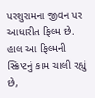પરશુરામના જીવન પર આધારીત ફિલ્મ છે. હાલ આ ફિલ્મની સ્ક્રિપ્ટનું કામ ચાલી રહ્યું છે,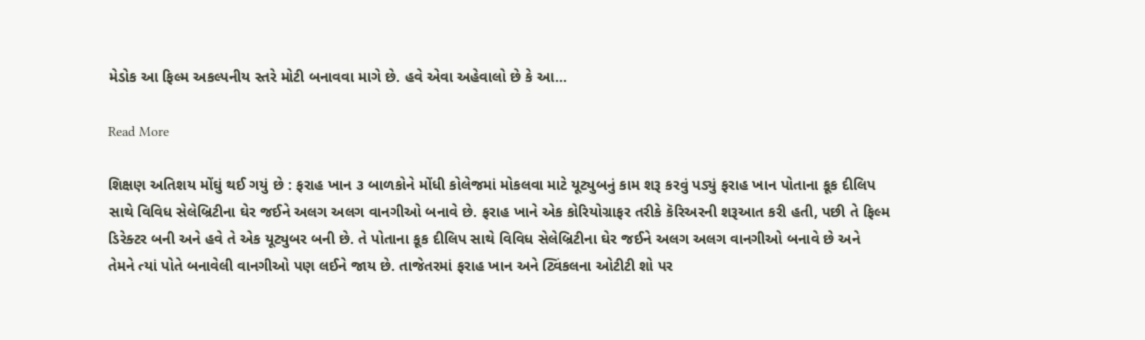મેડોક આ ફિલ્મ અકલ્પનીય સ્તરે મોટી બનાવવા માગે છે. હવે એવા અહેવાલો છે કે આ…

Read More

શિક્ષણ અતિશય મોંઘું થઈ ગયું છે : ફરાહ ખાન ૩ બાળકોને મોંધી કોલેજમાં મોકલવા માટે યૂટ્યુબનું કામ શરૂ કરવું પડ્યું ફરાહ ખાન પોતાના કૂક દીલિપ સાથે વિવિધ સેલેબ્રિટીના ઘેર જઈને અલગ અલગ વાનગીઓ બનાવે છે. ફરાહ ખાને એક કોરિયોગ્રાફર તરીકે કૅરિઅરની શરૂઆત કરી હતી, પછી તે ફિલ્મ ડિરેક્ટર બની અને હવે તે એક યૂટ્યુબર બની છે. તે પોતાના કૂક દીલિપ સાથે વિવિધ સેલેબ્રિટીના ઘેર જઈને અલગ અલગ વાનગીઓ બનાવે છે અને તેમને ત્યાં પોતે બનાવેલી વાનગીઓ પણ લઈને જાય છે. તાજેતરમાં ફરાહ ખાન અને ટ્વિંકલના ઓટીટી શો પર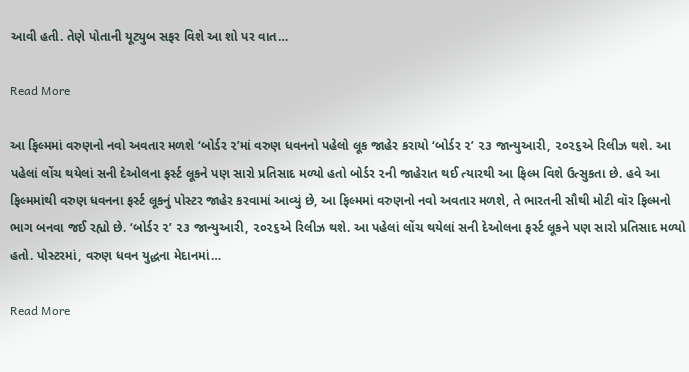આવી હતી. તેણે પોતાની યૂટ્યુબ સફર વિશે આ શો પર વાત…

Read More

આ ફિલ્મમાં વરુણનો નવો અવતાર મળશે ‘બોર્ડર ૨’માં વરુણ ધવનનો પહેલો લૂક જાહેર કરાયો ‘બોર્ડર ૨’ ૨૩ જાન્યુઆરી, ૨૦૨૬એ રિલીઝ થશે. આ પહેલાં લોંચ થયેલાં સની દેઓલના ફર્સ્ટ લૂકને પણ સારો પ્રતિસાદ મળ્યો હતો બોર્ડર ૨ની જાહેરાત થઈ ત્યારથી આ ફિલ્મ વિશે ઉત્સુકતા છે. હવે આ ફિલ્મમાંથી વરુણ ધવનના ફર્સ્ટ લૂકનું પોસ્ટર જાહેર કરવામાં આવ્યું છે, આ ફિલ્મમાં વરુણનો નવો અવતાર મળશે, તે ભારતની સૌથી મોટી વૉર ફિલ્મનો ભાગ બનવા જઈ રહ્યો છે. ‘બોર્ડર ૨’ ૨૩ જાન્યુઆરી, ૨૦૨૬એ રિલીઝ થશે. આ પહેલાં લોંચ થયેલાં સની દેઓલના ફર્સ્ટ લૂકને પણ સારો પ્રતિસાદ મળ્યો હતો. પોસ્ટરમાં, વરુણ ધવન યુદ્ધના મેદાનમાં…

Read More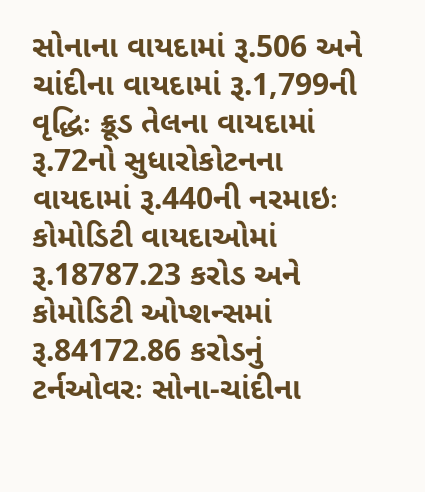સોનાના વાયદામાં રૂ.506 અને ચાંદીના વાયદામાં રૂ.1,799ની વૃદ્ધિઃ ક્રૂડ તેલના વાયદામાં રૂ.72નો સુધારોકોટનના વાયદામાં રૂ.440ની નરમાઇઃ કોમોડિટી વાયદાઓમાં રૂ.18787.23 કરોડ અને કોમોડિટી ઓપ્શન્સમાં રૂ.84172.86 કરોડનું ટર્નઓવરઃ સોના-ચાંદીના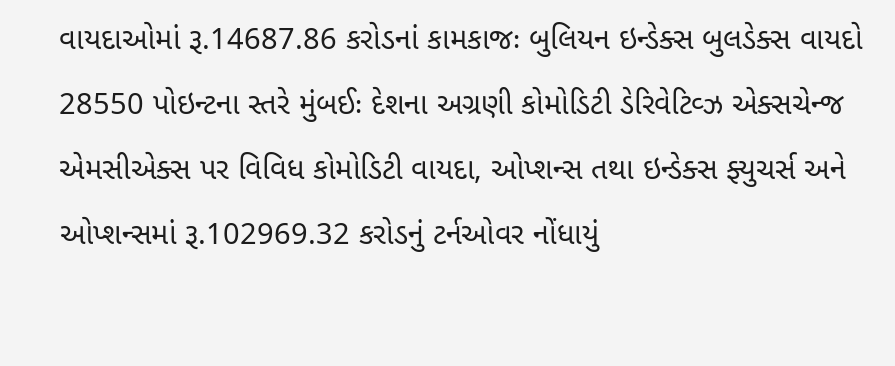વાયદાઓમાં રૂ.14687.86 કરોડનાં કામકાજઃ બુલિયન ઇન્ડેક્સ બુલડેક્સ વાયદો 28550 પોઇન્ટના સ્તરે મુંબઈઃ દેશના અગ્રણી કોમોડિટી ડેરિવેટિવ્ઝ એક્સચેન્જ એમસીએક્સ પર વિવિધ કોમોડિટી વાયદા, ઓપ્શન્સ તથા ઇન્ડેક્સ ફ્યુચર્સ અને ઓપ્શન્સમાં રૂ.102969.32 કરોડનું ટર્નઓવર નોંધાયું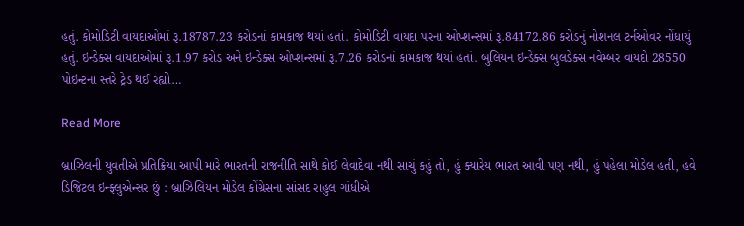હતું. કોમોડિટી વાયદાઓમાં રૂ.18787.23 કરોડનાં કામકાજ થયાં હતાં. કોમોડિટી વાયદા પરના ઓપ્શન્સમાં રૂ.84172.86 કરોડનું નોશનલ ટર્નઓવર નોંધાયું હતું. ઇન્ડેક્સ વાયદાઓમાં રૂ.1.97 કરોડ અને ઇન્ડેક્સ ઓપ્શન્સમાં રૂ.7.26 કરોડનાં કામકાજ થયાં હતાં. બુલિયન ઇન્ડેક્સ બુલડેક્સ નવેમ્બર વાયદો 28550 પોઇન્ટના સ્તરે ટ્રેડ થઈ રહ્યો…

Read More

બ્રાઝિલની યુવતીએ પ્રતિક્રિયા આપી મારે ભારતની રાજનીતિ સાથે કોઈ લેવાદેવા નથી સાચું કહું તો, હું ક્યારેય ભારત આવી પણ નથી, હું પહેલા મોડેલ હતી, હવે ડિજિટલ ઇન્ફ્લુએન્સર છું : બ્રાઝિલિયન મોડેલ કોંગ્રેસના સાંસદ રાહુલ ગાંધીએ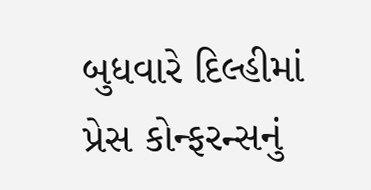બુધવારે દિલ્હીમાં પ્રેસ કોન્ફરન્સનું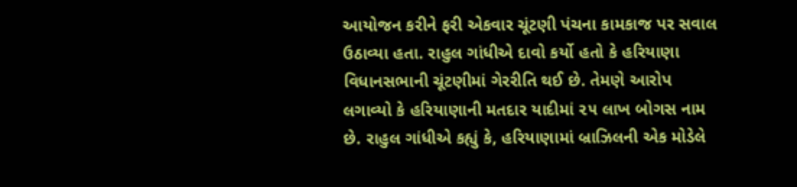આયોજન કરીને ફરી એકવાર ચૂંટણી પંચના કામકાજ પર સવાલ ઉઠાવ્યા હતા. રાહુલ ગાંધીએ દાવો કર્યો હતો કે હરિયાણા વિધાનસભાની ચૂંટણીમાં ગેરરીતિ થઈ છે. તેમણે આરોપ લગાવ્યો કે હરિયાણાની મતદાર યાદીમાં ૨૫ લાખ બોગસ નામ છે. રાહુલ ગાંધીએ કહ્યું કે, હરિયાણામાં બ્રાઝિલની એક મોડેલે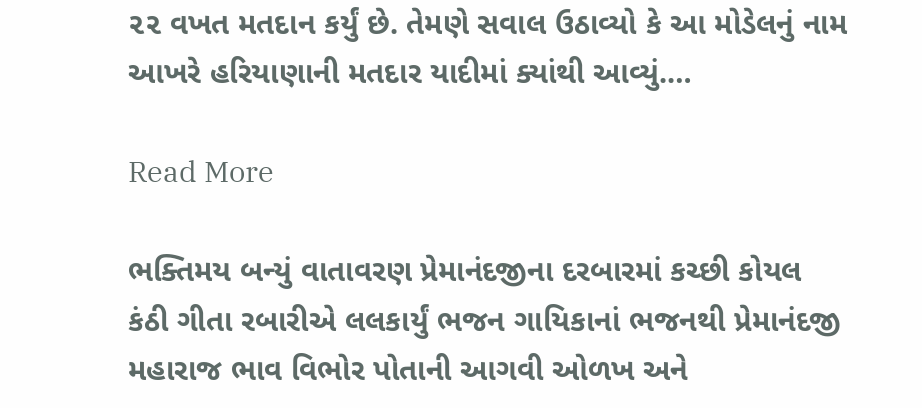૨૨ વખત મતદાન કર્યું છે. તેમણે સવાલ ઉઠાવ્યો કે આ મોડેલનું નામ આખરે હરિયાણાની મતદાર યાદીમાં ક્યાંથી આવ્યું.…

Read More

ભક્તિમય બન્યું વાતાવરણ પ્રેમાનંદજીના દરબારમાં કચ્છી કોયલ કંઠી ગીતા રબારીએ લલકાર્યું ભજન ગાયિકાનાં ભજનથી પ્રેમાનંદજી મહારાજ ભાવ વિભોર પોતાની આગવી ઓળખ અને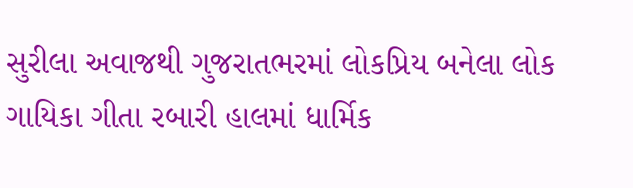સુરીલા અવાજથી ગુજરાતભરમાં લોકપ્રિય બનેલા લોક ગાયિકા ગીતા રબારી હાલમાં ધાર્મિક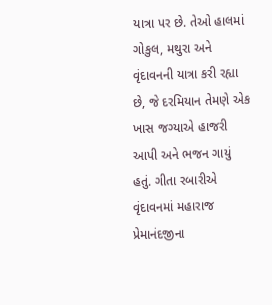યાત્રા પર છે. તેઓ હાલમાં ગોકુલ, મથુરા અને વૃંદાવનની યાત્રા કરી રહ્યા છે, જે દરમિયાન તેમણે એક ખાસ જગ્યાએ હાજરી આપી અને ભજન ગાયું હતું. ગીતા રબારીએ વૃંદાવનમાં મહારાજ પ્રેમાનંદજીના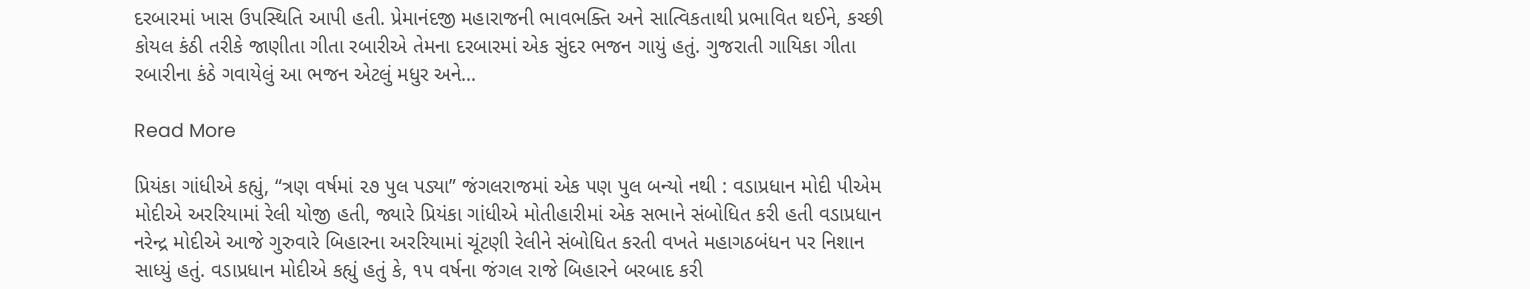દરબારમાં ખાસ ઉપસ્થિતિ આપી હતી. પ્રેમાનંદજી મહારાજની ભાવભક્તિ અને સાત્વિકતાથી પ્રભાવિત થઈને, કચ્છી કોયલ કંઠી તરીકે જાણીતા ગીતા રબારીએ તેમના દરબારમાં એક સુંદર ભજન ગાયું હતું. ગુજરાતી ગાયિકા ગીતા રબારીના કંઠે ગવાયેલું આ ભજન એટલું મધુર અને…

Read More

પ્રિયંકા ગાંધીએ કહ્યું, “ત્રણ વર્ષમાં ૨૭ પુલ પડ્યા” જંગલરાજમાં એક પણ પુલ બન્યો નથી : વડાપ્રધાન મોદી પીએમ મોદીએ અરરિયામાં રેલી યોજી હતી, જ્યારે પ્રિયંકા ગાંધીએ મોતીહારીમાં એક સભાને સંબોધિત કરી હતી વડાપ્રધાન નરેન્દ્ર મોદીએ આજે ગુરુવારે બિહારના અરરિયામાં ચૂંટણી રેલીને સંબોધિત કરતી વખતે મહાગઠબંધન પર નિશાન સાધ્યું હતું. વડાપ્રધાન મોદીએ કહ્યું હતું કે, ૧૫ વર્ષના જંગલ રાજે બિહારને બરબાદ કરી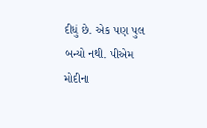દીધું છે. એક પણ પુલ બન્યો નથી. પીએમ મોદીના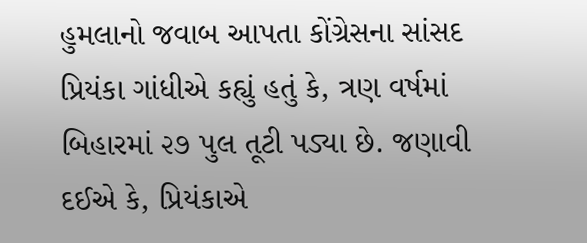હુમલાનો જવાબ આપતા કોંગ્રેસના સાંસદ પ્રિયંકા ગાંધીએ કહ્યું હતું કે, ત્રણ વર્ષમાં બિહારમાં ૨૭ પુલ તૂટી પડ્યા છે. જણાવી દઈએ કે, પ્રિયંકાએ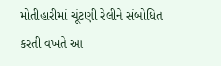મોતીહારીમાં ચૂંટણી રેલીને સંબોધિત કરતી વખતે આ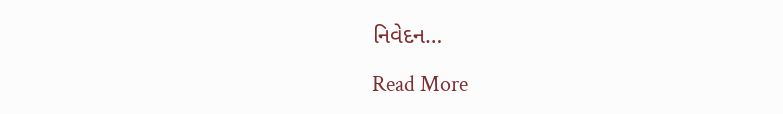નિવેદન…

Read More